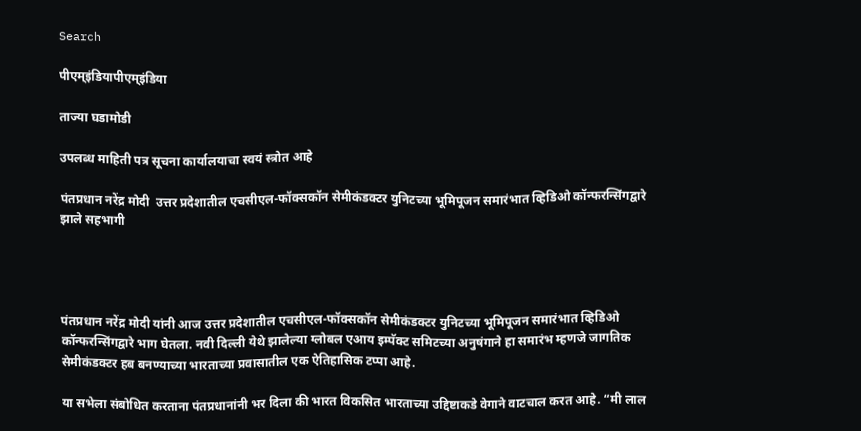Search

पीएम्इंडियापीएम्इंडिया

ताज्या घडामोडी

उपलब्ध माहिती पत्र सूचना कार्यालयाचा स्वयं स्त्रोत आहे

पंतप्रधान नरेंद्र मोदी  उत्तर प्रदेशातील एचसीएल-फॉक्सकॉन सेमीकंडक्टर युनिटच्या भूमिपूजन समारंभात व्हिडिओ कॉन्फरन्सिंगद्वारे झाले सहभागी




पंतप्रधान नरेंद्र मोदी यांनी आज उत्तर प्रदेशातील एचसीएल-फॉक्सकॉन सेमीकंडक्टर युनिटच्या भूमिपूजन समारंभात व्हिडिओ कॉन्फरन्सिंगद्वारे भाग घेतला. नवी दिल्ली येथे झालेल्या ग्लोबल एआय इम्पॅक्ट समिटच्या अनुषंगाने हा समारंभ म्हणजे जागतिक सेमीकंडक्टर हब बनण्याच्या भारताच्या प्रवासातील एक ऐतिहासिक टप्पा आहे.

या सभेला संबोधित करताना पंतप्रधानांनी भर दिला की भारत विकसित भारताच्या उद्दिष्टाकडे वेगाने वाटचाल करत आहे. “मी लाल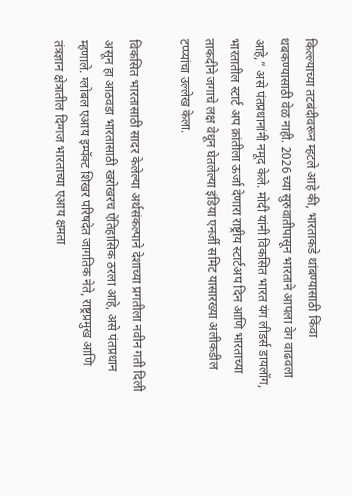किल्ल्याच्या तटबंदीवरून म्हटले आहे की, भारताकडे थांबण्यासाठी किंवा थबकण्यासाठी वेळ नाही. 2026 च्या सुरुवातीपासून भारताने आपला वेग वाढवला आहे,” असे पंतप्रधानांनी नमूद केले. मोदी यांनी विकसित भारत यंग लीडर्स डायलॉग, भारतातील स्टार्ट अप क्रांतीला ऊर्जा देणारा राष्ट्रीय स्टार्टअप दिन आणि भारताच्या ताकदीने जगाचे लक्ष वेधून घेतलेल्या इंडिया एनर्जी समिट यासारख्या अलीकडील टप्प्यांचा उल्लेख केला.

विकसित भारतासाठी सादर केलेल्या अर्थसंकल्पाने देशाच्या प्रगतीला नवीन गती दिली असून हा आठवडा भारतासाठी खरोखरच ऐतिहासिक ठरला आहे, असे पंतप्रधान म्हणाले. ग्लोबल एआय इम्पॅक्ट शिखर परिषदेत जागतिक नेते, राष्ट्रप्रमुख आणि तंत्रज्ञान क्षेत्रातील दिग्गज भारताच्या एआय क्षमता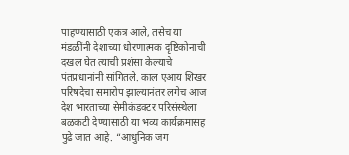पाहण्यासाठी एकत्र आले, तसेच या मंडळींनी देशाच्या धोरणात्मक दृष्टिकोनाची दखल घेत त्याची प्रशंसा केल्याचे पंतप्रधानांनी सांगितले. काल एआय शिखर परिषदेचा समारोप झाल्यानंतर लगेच आज देश भारताच्या सेमीकंडक्टर परिसंस्थेला बळकटी देण्यासाठी या भव्य कार्यक्रमासह पुढे जात आहे. “आधुनिक जग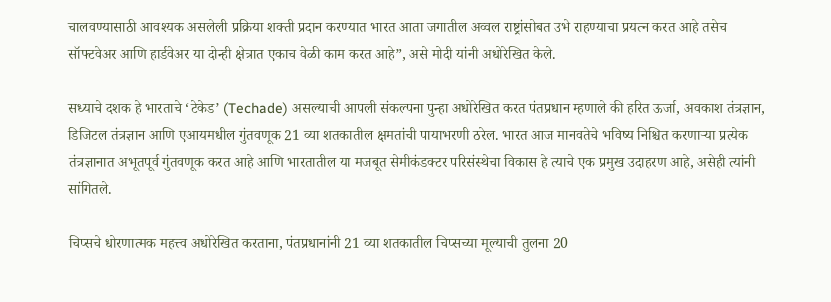चालवण्यासाठी आवश्यक असलेली प्रक्रिया शक्ती प्रदान करण्यात भारत आता जगातील अव्वल राष्ट्रांसोबत उभे राहण्याचा प्रयत्न करत आहे तसेच सॉफ्टवेअर आणि हार्डवेअर या दोन्ही क्षेत्रात एकाच वेळी काम करत आहे”, असे मोदी यांनी अधोरेखित केले.

सध्याचे दशक हे भारताचे ‘टेकेड’ (Techade) असल्याची आपली संकल्पना पुन्हा अधोरेखित करत पंतप्रधान म्हणाले की हरित ऊर्जा, अवकाश तंत्रज्ञान, डिजिटल तंत्रज्ञान आणि एआयमधील गुंतवणूक 21 व्या शतकातील क्षमतांची पायाभरणी ठरेल. भारत आज मानवतेचे भविष्य निश्चित करणाऱ्या प्रत्येक तंत्रज्ञानात अभूतपूर्व गुंतवणूक करत आहे आणि भारतातील या मजबूत सेमीकंडक्टर परिसंस्थेचा विकास हे त्याचे एक प्रमुख उदाहरण आहे, असेही त्यांनी सांगितले.

चिप्सचे धोरणात्मक महत्त्व अधोरेखित करताना, पंतप्रधानांनी 21 व्या शतकातील चिप्सच्या मूल्याची तुलना 20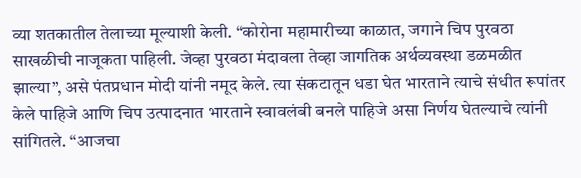व्या शतकातील तेलाच्या मूल्याशी केली. “कोरोना महामारीच्या काळात, जगाने चिप पुरवठा साखळीची नाजूकता पाहिली. जेव्हा पुरवठा मंदावला तेव्हा जागतिक अर्थव्यवस्था डळमळीत झाल्या”, असे पंतप्रधान मोदी यांनी नमूद केले. त्या संकटातून धडा घेत भारताने त्याचे संधीत रूपांतर केले पाहिजे आणि चिप उत्पादनात भारताने स्वावलंबी बनले पाहिजे असा निर्णय घेतल्याचे त्यांनी सांगितले. “आजचा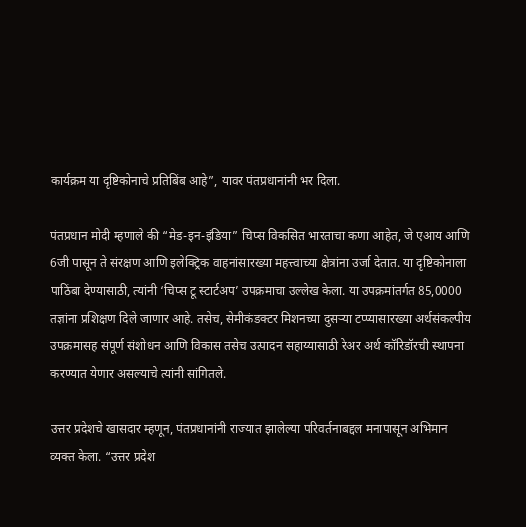कार्यक्रम या दृष्टिकोनाचे प्रतिबिंब आहे”, यावर पंतप्रधानांनी भर दिला.

पंतप्रधान मोदी म्हणाले की “मेड-इन-इंडिया” चिप्स विकसित भारताचा कणा आहेत, जे एआय आणि 6जी पासून ते संरक्षण आणि इलेक्ट्रिक वाहनांसारख्या महत्त्वाच्या क्षेत्रांना उर्जा देतात. या दृष्टिकोनाला पाठिंबा देण्यासाठी, त्यांनी ‘चिप्स टू स्टार्टअप’ उपक्रमाचा उल्लेख केला. या उपक्रमांतर्गत 85,0000 तज्ञांना प्रशिक्षण दिले जाणार आहे. तसेच, सेमीकंडक्टर मिशनच्या दुसऱ्या टप्प्यासारख्या अर्थसंकल्पीय उपक्रमासह संपूर्ण संशोधन आणि विकास तसेच उत्पादन सहाय्यासाठी रेअर अर्थ कॉरिडॉरची स्थापना करण्यात येणार असल्याचे त्यांनी सांगितले.

उत्तर प्रदेशचे खासदार म्हणून, पंतप्रधानांनी राज्यात झालेल्या परिवर्तनाबद्दल मनापासून अभिमान व्यक्त केला. “उत्तर प्रदेश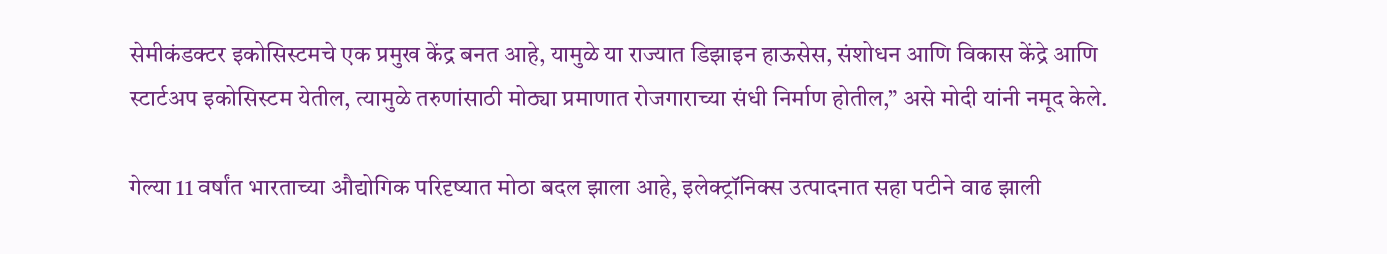सेमीकंडक्टर इकोसिस्टमचे एक प्रमुख केंद्र बनत आहे, यामुळे या राज्यात डिझाइन हाऊसेस, संशोधन आणि विकास केंद्रे आणि स्टार्टअप इकोसिस्टम येतील, त्यामुळे तरुणांसाठी मोठ्या प्रमाणात रोजगाराच्या संधी निर्माण होतील,” असे मोदी यांनी नमूद केले.

गेल्या 11 वर्षांत भारताच्या औद्योगिक परिदृष्यात मोठा बदल झाला आहे, इलेक्ट्रॉनिक्स उत्पादनात सहा पटीने वाढ झाली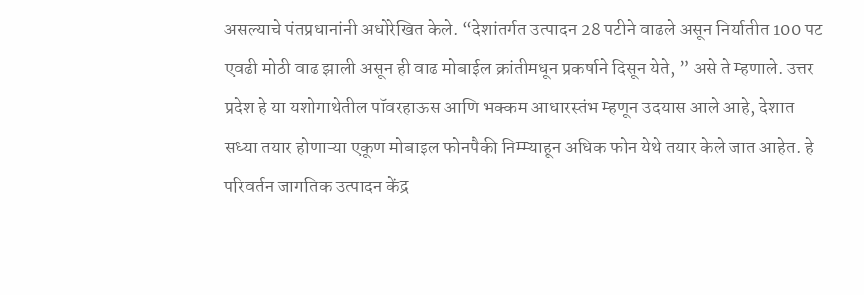असल्याचे पंतप्रधानांनी अधोरेखित केले. “देशांतर्गत उत्पादन 28 पटीने वाढले असून निर्यातीत 100 पट एवढी मोठी वाढ झाली असून ही वाढ मोबाईल क्रांतीमधून प्रकर्षाने दिसून येते, ” असे ते म्हणाले. उत्तर प्रदेश हे या यशोगाथेतील पॉवरहाऊस आणि भक्कम आधारस्तंभ म्हणून उदयास आले आहे, देशात सध्या तयार होणाऱ्या एकूण मोबाइल फोनपैकी निम्म्याहून अधिक फोन येथे तयार केले जात आहेत. हे परिवर्तन जागतिक उत्पादन केंद्र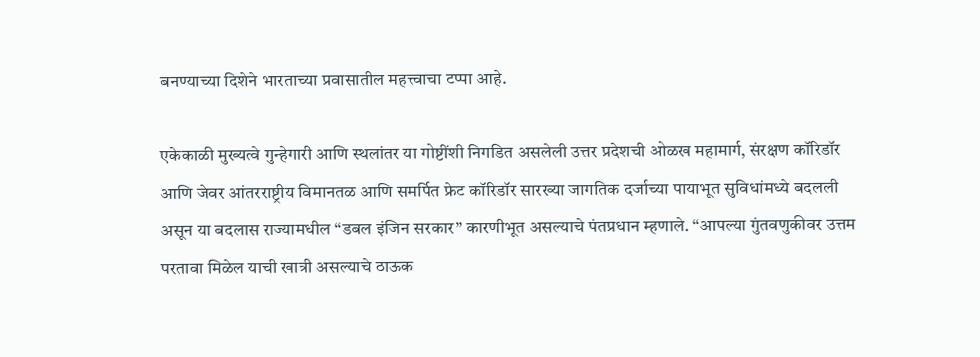बनण्याच्या दिशेने भारताच्या प्रवासातील महत्त्वाचा टप्पा आहे.

एकेकाळी मुख्यत्वे गुन्हेगारी आणि स्थलांतर या गोष्टींशी निगडित असलेली उत्तर प्रदेशची ओळख महामार्ग, संरक्षण कॉरिडॉर आणि जेवर आंतरराष्ट्रीय विमानतळ आणि समर्पित फ्रेट कॉरिडॉर सारख्या जागतिक दर्जाच्या पायाभूत सुविधांमध्ये बदलली असून या बदलास राज्यामधील “डबल इंजिन सरकार” कारणीभूत असल्याचे पंतप्रधान म्हणाले. “आपल्या गुंतवणुकीवर उत्तम परतावा मिळेल याची खात्री असल्याचे ठाऊक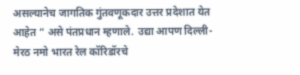असल्यानेच जागतिक गुंतवणूकदार उत्तर प्रदेशात येत आहेत ” असे पंतप्रधान म्हणाले. उद्या आपण दिल्ली-मेरठ नमो भारत रेल कॉरिडॉरचे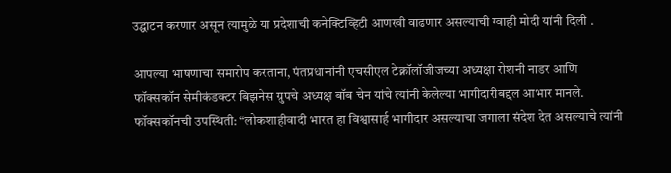उद्घाटन करणार असून त्यामुळे या प्रदेशाची कनेक्टिव्हिटी आणखी वाढणार असल्याची ग्वाही मोदी यांनी दिली .

आपल्या भाषणाचा समारोप करताना, पंतप्रधानांनी एचसीएल टेक्नॉलॉजीजच्या अध्यक्षा रोशनी नाडर आणि फॉक्सकॉन सेमीकंडक्टर बिझनेस ग्रुपचे अध्यक्ष बॉब चेन यांचे त्यांनी केलेल्या भागीदारीबद्दल आभार मानले. फॉक्सकॉनची उपस्थिती: “लोकशाहीवादी भारत हा विश्वासार्ह भागीदार असल्याचा जगाला संदेश देत असल्याचे त्यांनी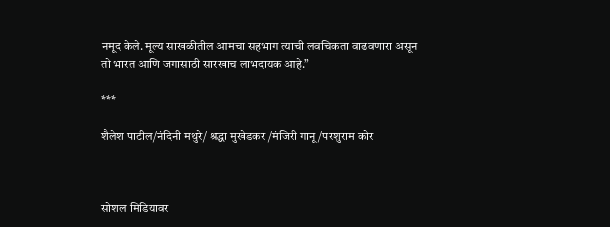नमूद केले. मूल्य साखळीतील आमचा सहभाग त्याची लवचिकता वाढवणारा असून तो भारत आणि जगासाठी सारखाच लाभदायक आहे.”

***

शैलेश पाटील/नंदिनी मथुरे/ श्रद्धा मुखेडकर /मंजिरी गानू /परशुराम कोर



सोशल मिडियावर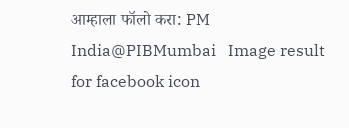आम्हाला फॉलो करा: PM India@PIBMumbai   Image result for facebook icon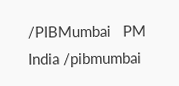/PIBMumbai   PM India /pibmumbai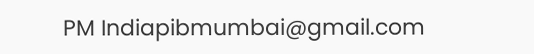PM Indiapibmumbai@gmail.com